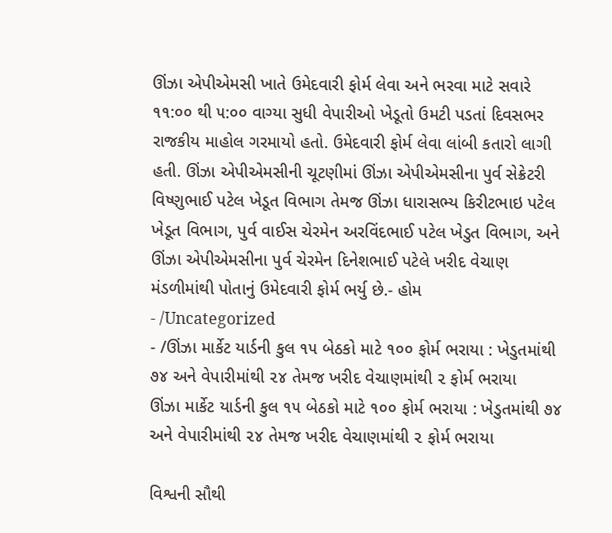ઊંઝા એપીએમસી ખાતે ઉમેદવારી ફોર્મ લેવા અને ભરવા માટે સવારે ૧૧:૦૦ થી ૫:૦૦ વાગ્યા સુધી વેપારીઓ ખેડૂતો ઉમટી પડતાં દિવસભર રાજકીય માહોલ ગરમાયો હતો. ઉમેદવારી ફોર્મ લેવા લાંબી કતારો લાગી હતી. ઊંઝા એપીએમસીની ચૂટણીમાં ઊંઝા એપીએમસીના પુર્વ સેક્રેટરી વિષ્ણુભાઈ પટેલ ખેડૂત વિભાગ તેમજ ઊંઝા ધારાસભ્ય કિરીટભાઇ પટેલ ખેડૂત વિભાગ, પુર્વ વાઈસ ચેરમેન અરવિંદભાઈ પટેલ ખેડુત વિભાગ, અને ઊંઝા એપીએમસીના પુર્વ ચેરમેન દિનેશભાઈ પટેલે ખરીદ વેચાણ મંડળીમાંથી પોતાનું ઉમેદવારી ફોર્મ ભર્યુ છે.- હોમ
- /Uncategorized
- /ઊંઝા માર્કેટ યાર્ડની કુલ ૧૫ બેઠકો માટે ૧૦૦ ફોર્મ ભરાયા : ખેડુતમાંથી ૭૪ અને વેપારીમાંથી ૨૪ તેમજ ખરીદ વેચાણમાંથી ૨ ફોર્મ ભરાયા
ઊંઝા માર્કેટ યાર્ડની કુલ ૧૫ બેઠકો માટે ૧૦૦ ફોર્મ ભરાયા : ખેડુતમાંથી ૭૪ અને વેપારીમાંથી ૨૪ તેમજ ખરીદ વેચાણમાંથી ૨ ફોર્મ ભરાયા

વિશ્વની સૌથી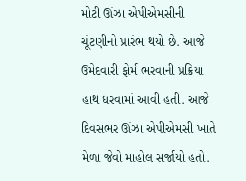મોટી ઊંઝા એપીએમસીની ચૂંટણીનો પ્રારંભ થયો છે. આજે ઉમેદવારી ફોર્મ ભરવાની પ્રક્રિયા હાથ ધરવામાં આવી હતી. આજે દિવસભર ઊંઝા એપીએમસી ખાતે મેળા જેવો માહોલ સર્જાયો હતો.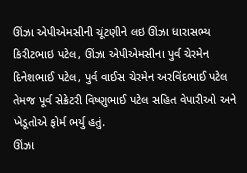ઊંઝા એપીએમસીની ચૂંટણીને લઇ ઊંઝા ધારાસભ્ય કિરીટભાઇ પટેલ, ઊંઝા એપીએમસીના પુર્વ ચેરમેન દિનેશભાઈ પટેલ, પુર્વ વાઈસ ચેરમેન અરવિંદભાઈ પટેલ તેમજ પૂર્વ સેક્રેટરી વિષ્ણુભાઈ પટેલ સહિત વેપારીઓ અને ખેડૂતોએ ફોર્મ ભર્યુ હતું.
ઊંઝા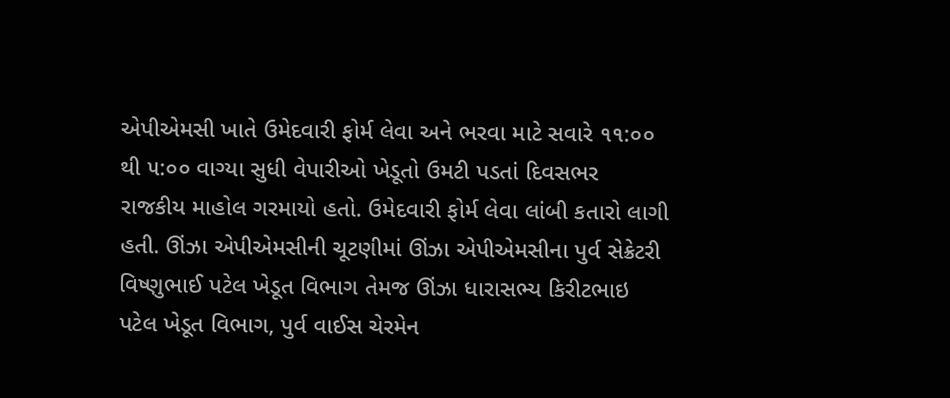એપીએમસી ખાતે ઉમેદવારી ફોર્મ લેવા અને ભરવા માટે સવારે ૧૧:૦૦ થી ૫:૦૦ વાગ્યા સુધી વેપારીઓ ખેડૂતો ઉમટી પડતાં દિવસભર રાજકીય માહોલ ગરમાયો હતો. ઉમેદવારી ફોર્મ લેવા લાંબી કતારો લાગી હતી. ઊંઝા એપીએમસીની ચૂટણીમાં ઊંઝા એપીએમસીના પુર્વ સેક્રેટરી વિષ્ણુભાઈ પટેલ ખેડૂત વિભાગ તેમજ ઊંઝા ધારાસભ્ય કિરીટભાઇ પટેલ ખેડૂત વિભાગ, પુર્વ વાઈસ ચેરમેન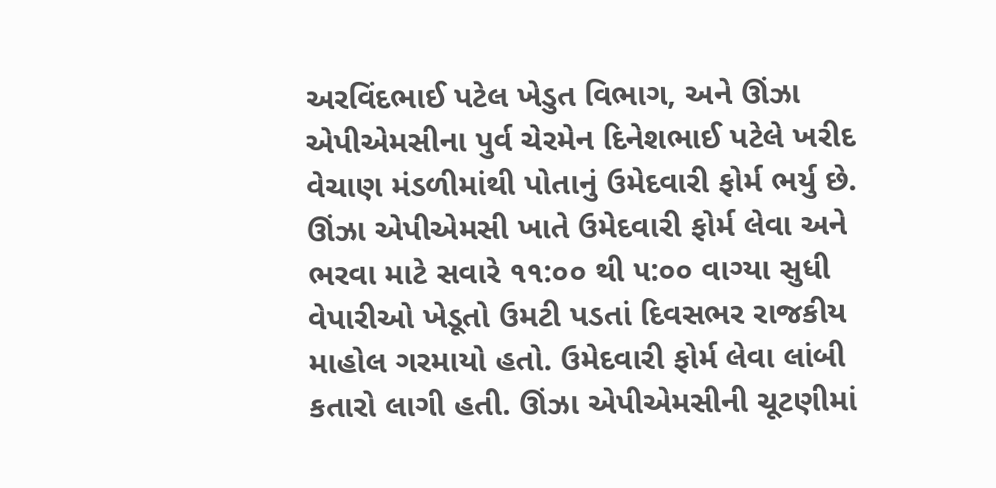અરવિંદભાઈ પટેલ ખેડુત વિભાગ, અને ઊંઝા એપીએમસીના પુર્વ ચેરમેન દિનેશભાઈ પટેલે ખરીદ વેચાણ મંડળીમાંથી પોતાનું ઉમેદવારી ફોર્મ ભર્યુ છે.
ઊંઝા એપીએમસી ખાતે ઉમેદવારી ફોર્મ લેવા અને ભરવા માટે સવારે ૧૧:૦૦ થી ૫:૦૦ વાગ્યા સુધી વેપારીઓ ખેડૂતો ઉમટી પડતાં દિવસભર રાજકીય માહોલ ગરમાયો હતો. ઉમેદવારી ફોર્મ લેવા લાંબી કતારો લાગી હતી. ઊંઝા એપીએમસીની ચૂટણીમાં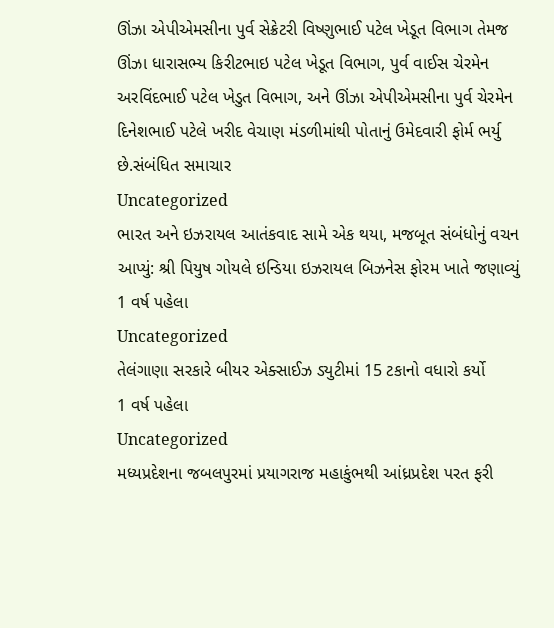ઊંઝા એપીએમસીના પુર્વ સેક્રેટરી વિષ્ણુભાઈ પટેલ ખેડૂત વિભાગ તેમજ ઊંઝા ધારાસભ્ય કિરીટભાઇ પટેલ ખેડૂત વિભાગ, પુર્વ વાઈસ ચેરમેન અરવિંદભાઈ પટેલ ખેડુત વિભાગ, અને ઊંઝા એપીએમસીના પુર્વ ચેરમેન દિનેશભાઈ પટેલે ખરીદ વેચાણ મંડળીમાંથી પોતાનું ઉમેદવારી ફોર્મ ભર્યુ છે.સંબંધિત સમાચાર
Uncategorized
ભારત અને ઇઝરાયલ આતંકવાદ સામે એક થયા, મજબૂત સંબંધોનું વચન આપ્યું: શ્રી પિયુષ ગોયલે ઇન્ડિયા ઇઝરાયલ બિઝનેસ ફોરમ ખાતે જણાવ્યું
1 વર્ષ પહેલા
Uncategorized
તેલંગાણા સરકારે બીયર એક્સાઈઝ ડ્યુટીમાં 15 ટકાનો વધારો કર્યો
1 વર્ષ પહેલા
Uncategorized
મધ્યપ્રદેશના જબલપુરમાં પ્રયાગરાજ મહાકુંભથી આંધ્રપ્રદેશ પરત ફરી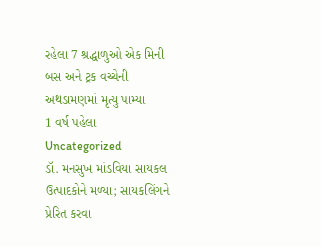રહેલા 7 શ્રદ્ધાળુઓ એક મિની બસ અને ટ્રક વચ્ચેની અથડામણમાં મૃત્યુ પામ્યા
1 વર્ષ પહેલા
Uncategorized
ડૉ. મનસુખ માંડવિયા સાયકલ ઉત્પાદકોને મળ્યા; સાયકલિંગને પ્રેરિત કરવા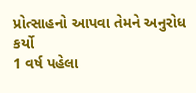પ્રોત્સાહનો આપવા તેમને અનુરોધ કર્યો
1 વર્ષ પહેલા